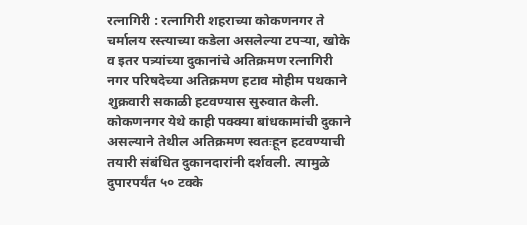रत्नागिरी : रत्नागिरी शहराच्या कोकणनगर ते चर्मालय रस्त्याच्या कडेला असलेल्या टपऱ्या, खोके व इतर पत्र्यांच्या दुकानांचे अतिक्रमण रत्नागिरी नगर परिषदेच्या अतिक्रमण हटाव मोहीम पथकाने शुक्रवारी सकाळी हटवण्यास सुरुवात केली. कोकणनगर येथे काही पक्क्या बांधकामांची दुकाने असल्याने तेथील अतिक्रमण स्वतःहून हटवण्याची तयारी संबंधित दुकानदारांनी दर्शवली. त्यामुळे दुपारपर्यंत ५० टक्के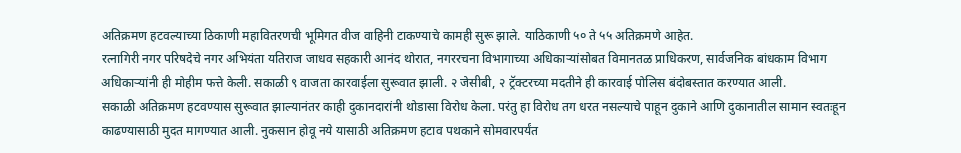अतिक्रमण हटवल्याच्या ठिकाणी महावितरणची भूमिगत वीज वाहिनी टाकण्याचे कामही सुरू झाले. याठिकाणी ५० ते ५५ अतिक्रमणे आहेत.
रत्नागिरी नगर परिषदेचे नगर अभियंता यतिराज जाधव सहकारी आनंद थोरात, नगररचना विभागाच्या अधिकाऱ्यांसोबत विमानतळ प्राधिकरण, सार्वजनिक बांधकाम विभाग अधिकाऱ्यांनी ही मोहीम फत्ते केली. सकाळी ९ वाजता कारवाईला सुरूवात झाली. २ जेसीबी, २ ट्रॅक्टरच्या मदतीने ही कारवाई पोलिस बंदोबस्तात करण्यात आली.
सकाळी अतिक्रमण हटवण्यास सुरूवात झाल्यानंतर काही दुकानदारांनी थोडासा विरोध केला. परंतु हा विरोध तग धरत नसल्याचे पाहून दुकाने आणि दुकानातील सामान स्वतःहून काढण्यासाठी मुदत मागण्यात आली. नुकसान होवू नये यासाठी अतिक्रमण हटाव पथकाने सोमवारपर्यंत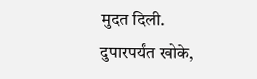मुदत दिली. दुपारपर्यंत खोके,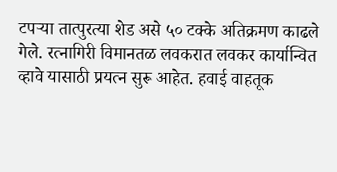टपऱ्या तात्पुरत्या शेड असे ५० टक्के अतिक्रमण काढले गेले. रत्नागिरी विमानतळ लवकरात लवकर कार्यान्वित व्हावे यासाठी प्रयत्न सुरू आहेत. हवाई वाहतूक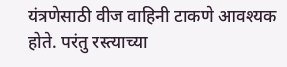यंत्रणेसाठी वीज वाहिनी टाकणे आवश्यक होते. परंतु रस्त्याच्या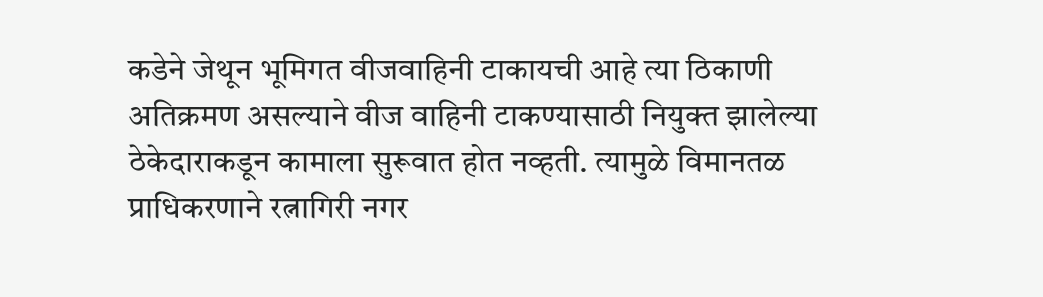कडेने जेथून भूमिगत वीजवाहिनी टाकायची आहे त्या ठिकाणी अतिक्रमण असल्याने वीज वाहिनी टाकण्यासाठी नियुक्त झालेल्या ठेकेदाराकडून कामाला सुरूवात होत नव्हती. त्यामुळे विमानतळ प्राधिकरणाने रत्नागिरी नगर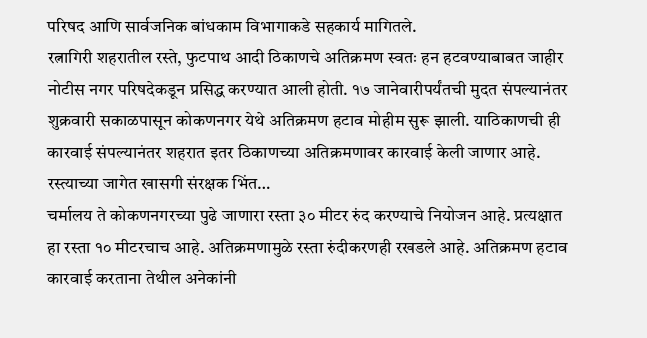परिषद आणि सार्वजनिक बांधकाम विभागाकडे सहकार्य मागितले.
रत्नागिरी शहरातील रस्ते, फुटपाथ आदी ठिकाणचे अतिक्रमण स्वतः हन हटवण्याबाबत जाहीर नोटीस नगर परिषदेकडून प्रसिद्ध करण्यात आली होती. १७ जानेवारीपर्यंतची मुदत संपल्यानंतर शुक्रवारी सकाळपासून कोकणनगर येथे अतिक्रमण हटाव मोहीम सुरू झाली. याठिकाणची ही कारवाई संपल्यानंतर शहरात इतर ठिकाणच्या अतिक्रमणावर कारवाई केली जाणार आहे.
रस्त्याच्या जागेत खासगी संरक्षक भिंत…
चर्मालय ते कोकणनगरच्या पुढे जाणारा रस्ता ३० मीटर रुंद करण्याचे नियोजन आहे. प्रत्यक्षात हा रस्ता १० मीटरचाच आहे. अतिक्रमणामुळे रस्ता रुंदीकरणही रखडले आहे. अतिक्रमण हटाव कारवाई करताना तेथील अनेकांनी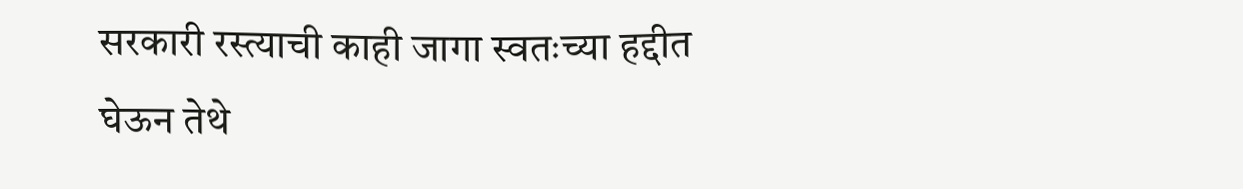सरकारी रस्त्याची काही जागा स्वतःच्या हद्दीत घेऊन तेथे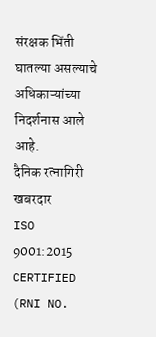संरक्षक भिंती घातल्या असल्याचे अधिकाऱ्यांच्या निदर्शनास आले आहे.
दैनिक रत्नागिरी खबरदार
ISO 9001:2015 CERTIFIED
(RNI NO.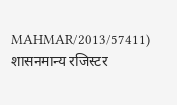MAHMAR/2013/57411)
शासनमान्य रजिस्टर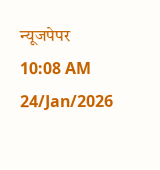न्यूजपेपर
10:08 AM 24/Jan/2026